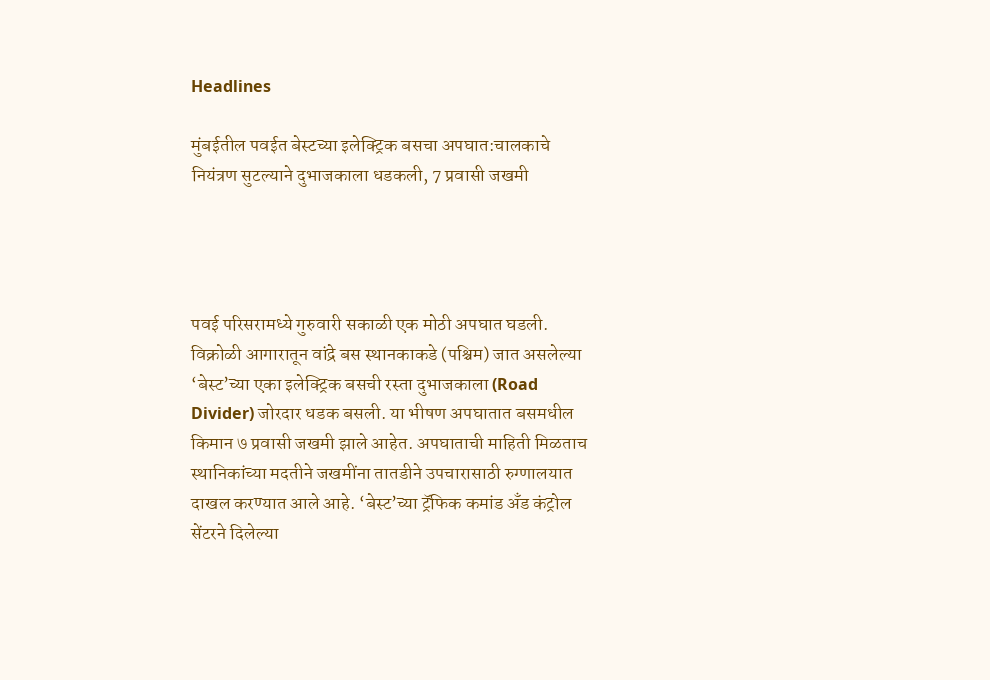Headlines

मुंबईतील पवईत बेस्टच्या इलेक्ट्रिक बसचा अपघात:चालकाचे नियंत्रण सुटल्याने दुभाजकाला धडकली, 7 प्रवासी जखमी




पवई परिसरामध्ये गुरुवारी सकाळी एक मोठी अपघात घडली. विक्रोळी आगारातून वांद्रे बस स्थानकाकडे (पश्चिम) जात असलेल्या ‘बेस्ट’च्या एका इलेक्ट्रिक बसची रस्ता दुभाजकाला (Road Divider) जोरदार धडक बसली. या भीषण अपघातात बसमधील किमान ७ प्रवासी जखमी झाले आहेत. अपघाताची माहिती मिळताच स्थानिकांच्या मदतीने जखमींना तातडीने उपचारासाठी रुग्णालयात दाखल करण्यात आले आहे. ‘बेस्ट’च्या ट्रॅफिक कमांड अँड कंट्रोल सेंटरने दिलेल्या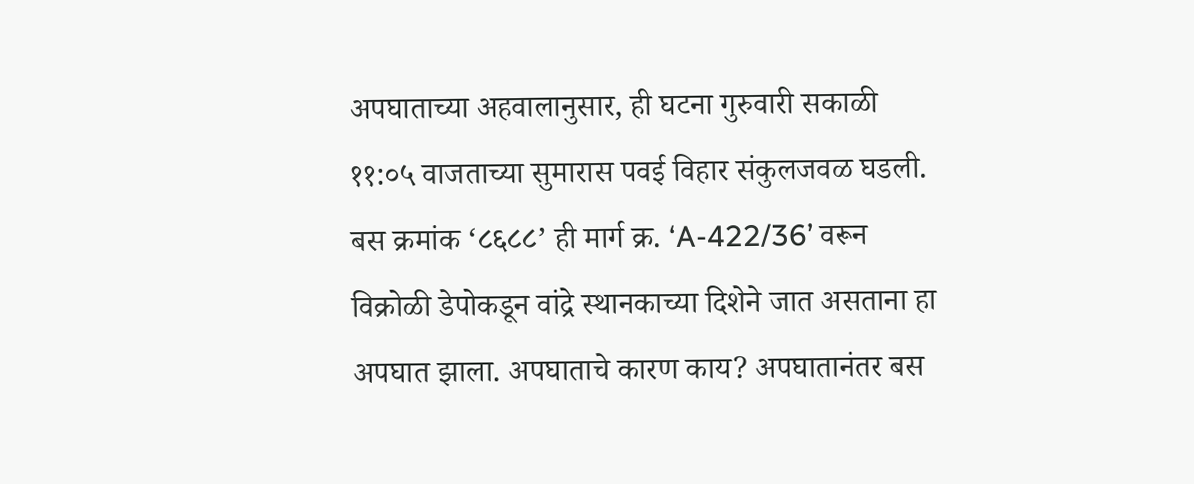अपघाताच्या अहवालानुसार, ही घटना गुरुवारी सकाळी ११:०५ वाजताच्या सुमारास पवई विहार संकुलजवळ घडली. बस क्रमांक ‘८६८८’ ही मार्ग क्र. ‘A-422/36’ वरून विक्रोळी डेपोकडून वांद्रे स्थानकाच्या दिशेने जात असताना हा अपघात झाला. अपघाताचे कारण काय? अपघातानंतर बस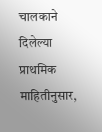चालकाने दिलेल्या प्राथमिक माहितीनुसार,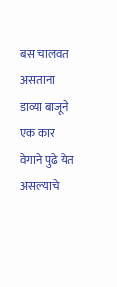बस चालवत असताना डाव्या बाजूने एक कार वेगाने पुढे येत असल्याचे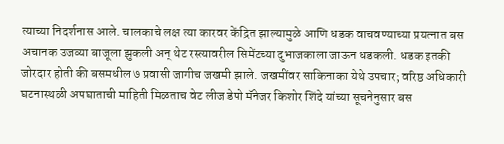त्याच्या निदर्शनास आले. चालकाचे लक्ष त्या कारवर केंद्रित झाल्यामुळे आणि धडक वाचवण्याच्या प्रयत्नात बस अचानक उजव्या बाजूला झुकली अन् थेट रस्त्यावरील सिमेंटच्या दुभाजकाला जाऊन धडकली. धडक इतकी जोरदार होती की बसमधील ७ प्रवासी जागीच जखमी झाले. जखमींवर साकिनाका येथे उपचार; वरिष्ठ अधिकारी घटनास्थळी अपघाताची माहिती मिळताच वेट लीज डेपो मॅनेजर किशोर शिंदे यांच्या सूचनेनुसार बस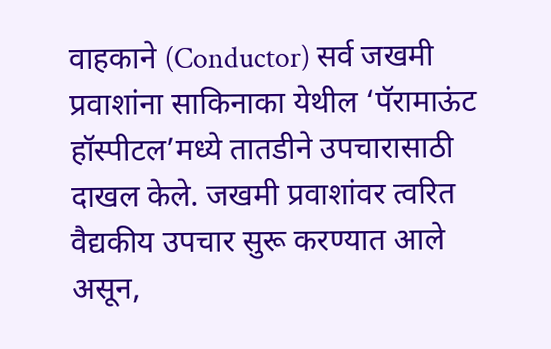वाहकाने (Conductor) सर्व जखमी प्रवाशांना साकिनाका येथील ‘पॅरामाऊंट हॉस्पीटल’मध्ये तातडीने उपचारासाठी दाखल केले. जखमी प्रवाशांवर त्वरित वैद्यकीय उपचार सुरू करण्यात आले असून,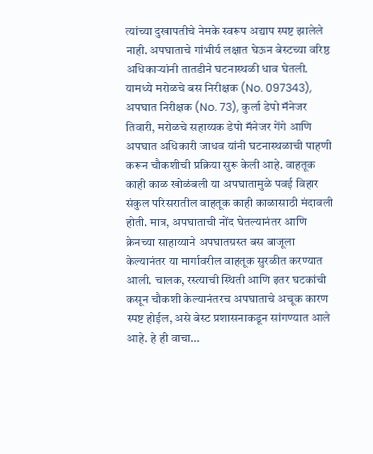त्यांच्या दुखापतीचे नेमके स्वरूप अद्याप स्पष्ट झालेले नाही. अपघाताचे गांभीर्य लक्षात घेऊन बेस्टच्या वरिष्ठ अधिकाऱ्यांनी तातडीने घटनास्थळी धाव घेतली. यामध्ये मरोळचे बस निरीक्षक (No. 097343), अपघात निरीक्षक (No. 73), कुर्ला डेपो मॅनेजर तिवारी, मरोळचे सहाय्यक डेपो मॅनेजर गेंगे आणि अपघात अधिकारी जाधव यांनी घटनास्थळाची पाहणी करून चौकशीची प्रक्रिया सुरू केली आहे. वाहतूक काही काळ खोळंबली या अपघातामुळे पवई विहार संकुल परिसरातील वाहतूक काही काळासाठी मंदावली होती. मात्र, अपघाताची नोंद घेतल्यानंतर आणि क्रेनच्या साहाय्याने अपघातग्रस्त बस बाजूला केल्यानंतर या मार्गावरील वाहतूक सुरळीत करण्यात आली. चालक, रस्त्याची स्थिती आणि इतर घटकांची कसून चौकशी केल्यानंतरच अपघाताचे अचूक कारण स्पष्ट होईल, असे बेस्ट प्रशासनाकडून सांगण्यात आले आहे. हे ही वाचा…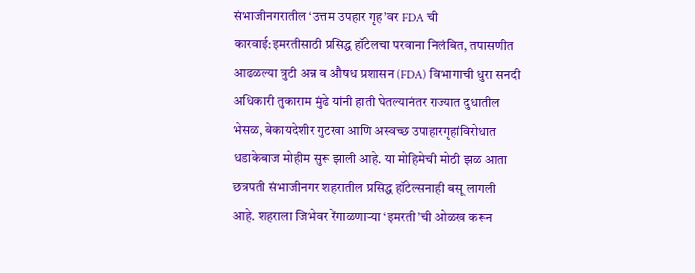संभाजीनगरातील ‘उत्तम उपहार गृह’वर FDA ची कारवाई:इमरतीसाठी प्रसिद्ध हॉटेलचा परवाना निलंबित, तपासणीत आढळल्या त्रुटी अन्न व औषध प्रशासन (FDA) विभागाची धुरा सनदी अधिकारी तुकाराम मुंढे यांनी हाती घेतल्यानंतर राज्यात दुधातील भेसळ, बेकायदेशीर गुटखा आणि अस्वच्छ उपाहारगृहांविरोधात धडाकेबाज मोहीम सुरू झाली आहे. या मोहिमेची मोठी झळ आता छत्रपती संभाजीनगर शहरातील प्रसिद्ध हॉटेल्सनाही बसू लागली आहे. शहराला जिभेवर रेंगाळणाऱ्या ‘इमरती’ची ओळख करून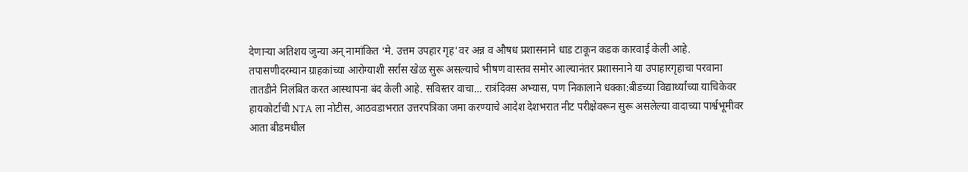देणाऱ्या अतिशय जुन्या अन् नामांकित ‘मे. उत्तम उपहार गृह’वर अन्न व औषध प्रशासनाने धाड टाकून कडक कारवाई केली आहे. तपासणीदरम्यान ग्राहकांच्या आरोग्याशी सर्रास खेळ सुरू असल्याचे भीषण वास्तव समोर आल्यानंतर प्रशासनाने या उपाहारगृहाचा परवाना तातडीने निलंबित करत आस्थापना बंद केली आहे. सविस्तर वाचा… रात्रंदिवस अभ्यास, पण निकालाने धक्का:बीडच्या विद्यार्थ्यांच्या याचिकेवर हायकोर्टाची NTA ला नोटीस, आठवडाभरात उत्तरपत्रिका जमा करण्याचे आदेश देशभरात नीट परीक्षेवरून सुरू असलेल्या वादाच्या पार्श्वभूमीवर आता बीडमधील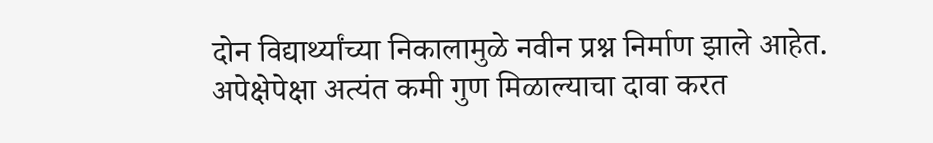दोन विद्यार्थ्यांच्या निकालामुळे नवीन प्रश्न निर्माण झाले आहेत. अपेक्षेपेक्षा अत्यंत कमी गुण मिळाल्याचा दावा करत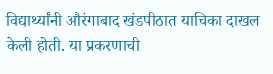विद्यार्थ्यांनी औरंगाबाद खंडपीठात याचिका दाखल केली होती. या प्रकरणाची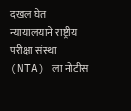दखल घेत न्यायालयाने राष्ट्रीय परीक्षा संस्था (NTA) ला नोटीस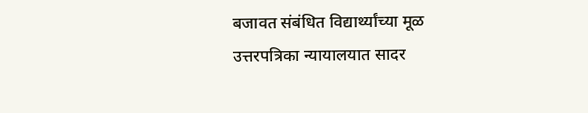बजावत संबंधित विद्यार्थ्यांच्या मूळ उत्तरपत्रिका न्यायालयात सादर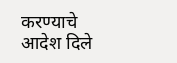करण्याचे आदेश दिले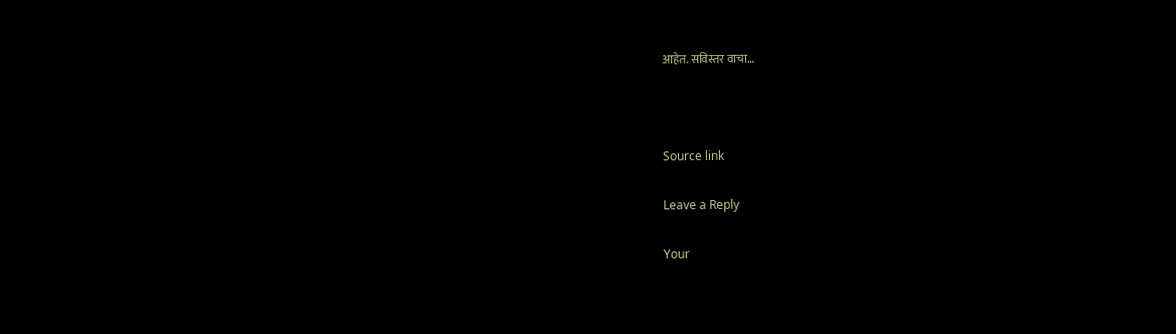आहेत. सविस्तर वाचा…



Source link

Leave a Reply

Your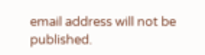email address will not be published.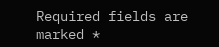Required fields are marked *